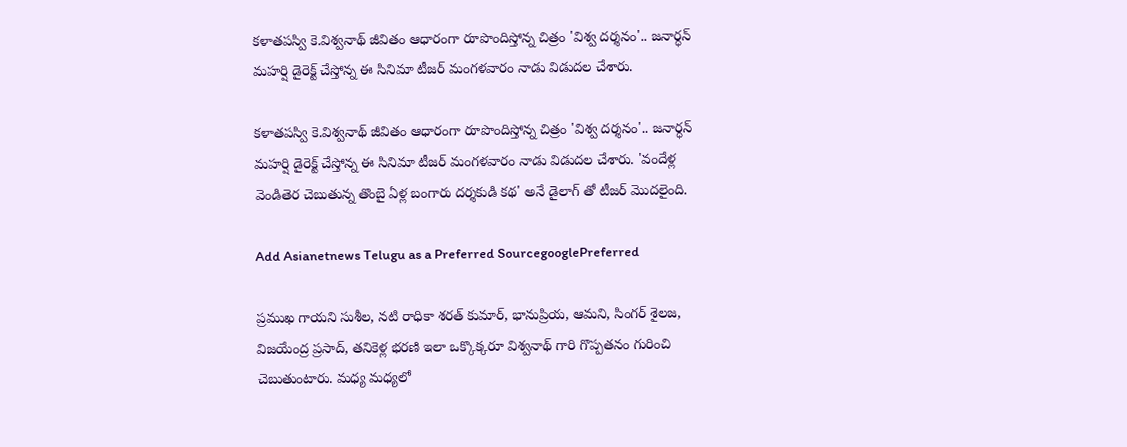కళాతపస్వి కె.విశ్వనాథ్ జీవితం ఆధారంగా రూపొందిస్తోన్న చిత్రం 'విశ్వ దర్శనం'.. జనార్ధన్ మహర్షి డైరెక్ట్ చేస్తోన్న ఈ సినిమా టీజర్ మంగళవారం నాడు విడుదల చేశారు.

కళాతపస్వి కె.విశ్వనాథ్ జీవితం ఆధారంగా రూపొందిస్తోన్న చిత్రం 'విశ్వ దర్శనం'.. జనార్ధన్ మహర్షి డైరెక్ట్ చేస్తోన్న ఈ సినిమా టీజర్ మంగళవారం నాడు విడుదల చేశారు. 'వందేళ్ల వెండితెర చెబుతున్న తొంబై ఏళ్ల బంగారు దర్శకుడి కథ' అనే డైలాగ్ తో టీజర్ మొదలైంది.

Add Asianetnews Telugu as a Preferred SourcegooglePreferred

ప్రముఖ గాయని సుశీల, నటి రాధికా శరత్ కుమార్, భానుప్రియ, ఆమని, సింగర్ శైలజ, విజయేంద్ర ప్రసాద్, తనికెళ్ల భరణి ఇలా ఒక్కొక్కరూ విశ్వనాథ్ గారి గొప్పతనం గురించి చెబుతుంటారు. మధ్య మధ్యలో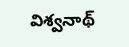విశ్వనాథ్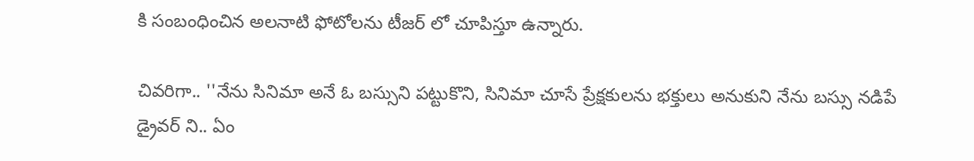కి సంబంధించిన అలనాటి ఫోటోలను టీజర్ లో చూపిస్తూ ఉన్నారు.

చివరిగా.. ''నేను సినిమా అనే ఓ బస్సుని పట్టుకొని, సినిమా చూసే ప్రేక్షకులను భక్తులు అనుకుని నేను బస్సు నడిపే డ్రైవర్ ని.. ఏం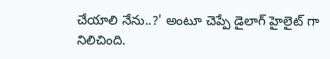చేయాలి నేను..?' అంటూ చెప్పే డైలాగ్ హైలైట్ గా నిలిచింది.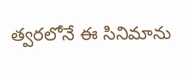త్వరలోనే ఈ సినిమాను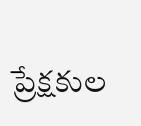ప్రేక్షకుల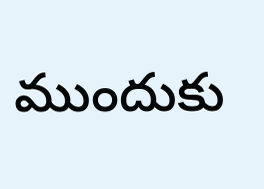ముందుకు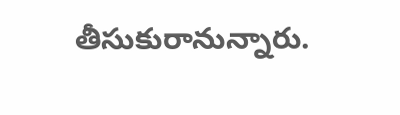తీసుకురానున్నారు.